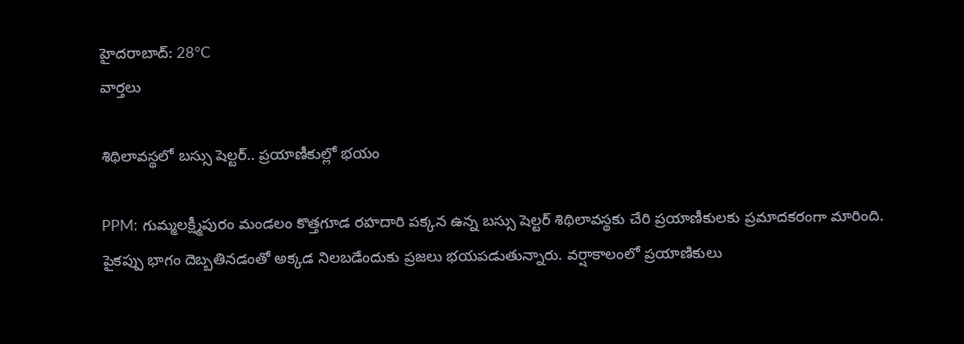హైదరాబాద్: 28°C
వార్తలు

శిథిలావస్థలో బస్సు షెల్టర్.. ప్రయాణీకుల్లో భయం

PPM: గుమ్మలక్ష్మీపురం మండలం కొత్తగూడ రహదారి పక్కన ఉన్న బస్సు షెల్టర్ శిథిలావస్థకు చేరి ప్రయాణీకులకు ప్రమాదకరంగా మారింది. పైకప్పు భాగం దెబ్బతినడంతో అక్కడ నిలబడేందుకు ప్రజలు భయపడుతున్నారు. వర్షాకాలంలో ప్రయాణికులు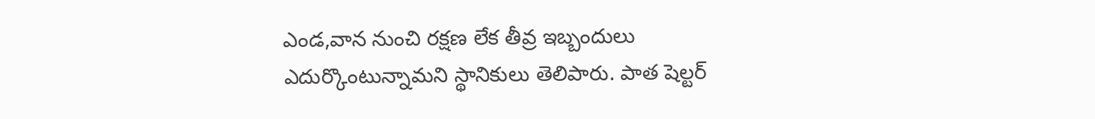ఎండ,వాన నుంచి రక్షణ లేక తీవ్ర ఇబ్బందులు ఎదుర్కొంటున్నామని స్థానికులు తెలిపారు. పాత షెల్టర్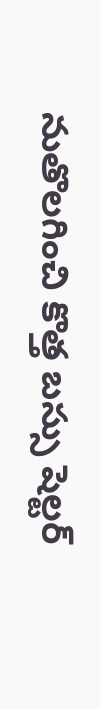నుతొలగించి కొత్త బస్సు షెల్టర్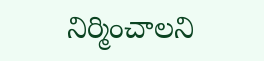నిర్మించాలని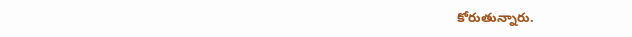కోరుతున్నారు.